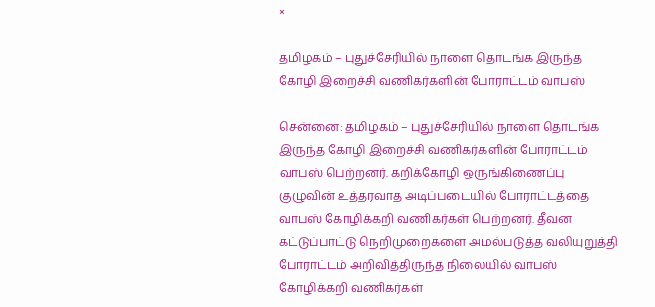×

தமிழகம் – புதுச்சேரியில் நாளை தொடங்க இருந்த கோழி இறைச்சி வணிகர்களின் போராட்டம் வாபஸ்

சென்னை: தமிழகம் – புதுச்சேரியில் நாளை தொடங்க இருந்த கோழி இறைச்சி வணிகர்களின் போராட்டம் வாபஸ் பெற்றனர். கறிக்கோழி ஒருங்கிணைப்பு குழுவின் உத்தரவாத அடிப்படையில் போராட்டத்தை வாபஸ் கோழிக்கறி வணிகர்கள் பெற்றனர். தீவன கட்டுப்பாட்டு நெறிமுறைகளை அமல்படுத்த வலியுறுத்தி போராட்டம் அறிவித்திருந்த நிலையில் வாபஸ் கோழிக்கறி வணிகர்கள்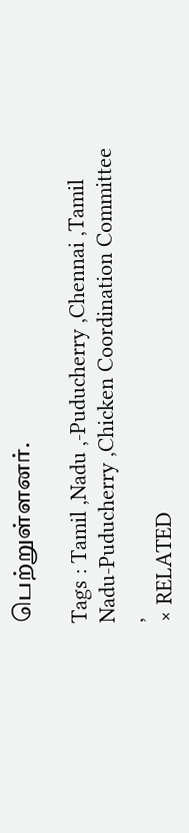பெற்றுள்ளனர்.

Tags : Tamil ,Nadu ,-Puducherry ,Chennai ,Tamil Nadu-Puducherry ,Chicken Coordination Committee ,
× RELATED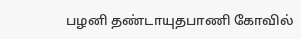பழனி தண்டாயுதபாணி கோவில்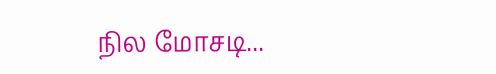நில மோசடி...